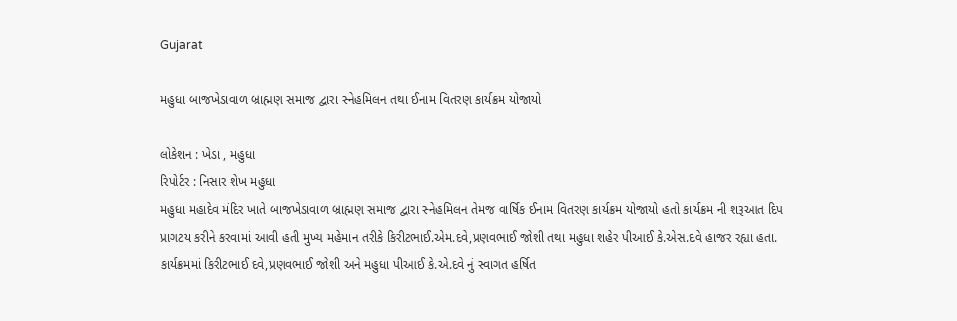Gujarat

મહુધા બાજખેડાવાળ બ્રાહ્મણ સમાજ દ્વારા સ્નેહમિલન તથા ઈનામ વિતરણ કાર્યક્રમ યોજાયો

લોકેશન : ખેડા , મહુધા
રિપોર્ટર : નિસાર શેખ મહુધા
મહુધા મહાદેવ મંદિર ખાતે બાજખેડાવાળ બ્રાહ્મણ સમાજ દ્વારા સ્નેહમિલન તેમજ વાર્ષિક ઈનામ વિતરણ કાર્યક્રમ યોજાયો હતો કાર્યક્રમ ની શરૂઆત દિપ પ્રાગટય કરીને કરવામાં આવી હતી મુખ્ય મહેમાન તરીકે કિરીટભાઈ.એમ.દવે,પ્રણવભાઈ જોશી તથા મહુધા શહેર પીઆઈ કે.એસ.દવે હાજર રહ્યા હતા.
કાર્યક્રમમાં કિરીટભાઈ દવે,પ્રણવભાઈ જોશી અને મહુધા પીઆઈ કે.એ.દવે નું સ્વાગત હર્ષિત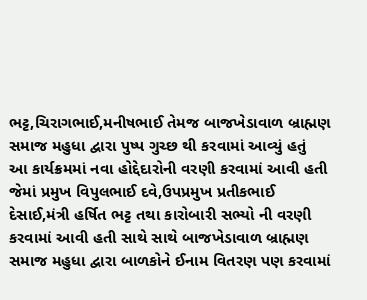ભટ્ટ,ચિરાગભાઈ,મનીષભાઈ તેમજ બાજખેડાવાળ બ્રાહ્મણ સમાજ મહુધા દ્વારા પુષ્પ ગુચ્છ થી કરવામાં આવ્યું હતું
આ કાર્યક્રમમાં નવા હોદ્દેદારોની વરણી કરવામાં આવી હતી જેમાં પ્રમુખ વિપુલભાઈ દવે,ઉપપ્રમુખ પ્રતીકભાઈ દેસાઈ,મંત્રી હર્ષિત ભટ્ટ તથા કારોબારી સભ્યો ની વરણી કરવામાં આવી હતી સાથે સાથે બાજખેડાવાળ બ્રાહ્મણ સમાજ મહુધા દ્વારા બાળકોને ઈનામ વિતરણ પણ કરવામાં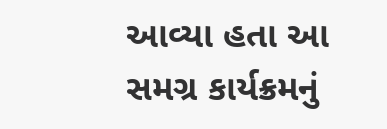આવ્યા હતા આ સમગ્ર કાર્યક્રમનું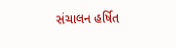સંચાલન હર્ષિત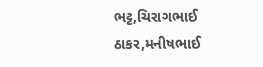ભટ્ટ,ચિરાગભાઈ ઠાકર,મનીષભાઈ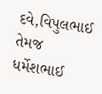દવે,વિપુલભાઈ તેમજ ધર્મેશભાઈ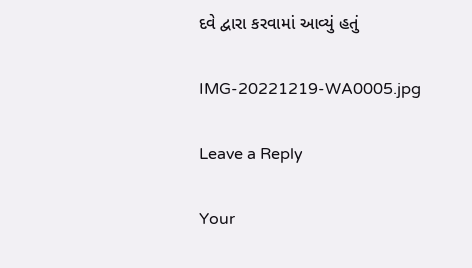દવે દ્વારા કરવામાં આવ્યું હતું

IMG-20221219-WA0005.jpg

Leave a Reply

Your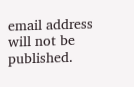email address will not be published.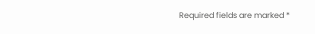Required fields are marked *